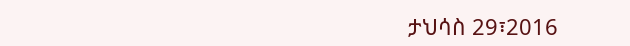ታህሳስ 29፣2016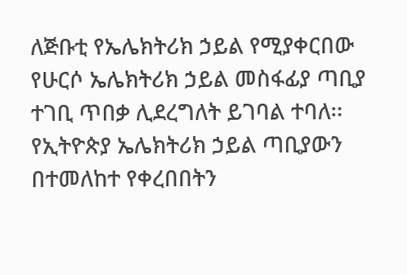ለጅቡቲ የኤሌክትሪክ ኃይል የሚያቀርበው የሁርሶ ኤሌክትሪክ ኃይል መስፋፊያ ጣቢያ ተገቢ ጥበቃ ሊደረግለት ይገባል ተባለ፡፡
የኢትዮጵያ ኤሌክትሪክ ኃይል ጣቢያውን በተመለከተ የቀረበበትን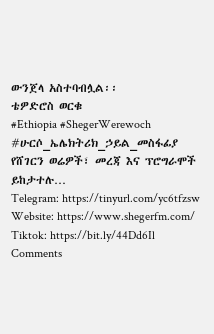ውንጀላ አስተባብሏል፡፡
ቴዎድሮስ ወርቁ
#Ethiopia #ShegerWerewoch #ሁርሶ_ኤሌክትሪክ_ኃይል_መስፋፊያ
የሸገርን ወሬዎች፣ መረጃ እና ፕሮግራሞች ይከታተሉ…
Telegram: https://tinyurl.com/yc6tfzsw
Website: https://www.shegerfm.com/
Tiktok: https://bit.ly/44Dd6Il
Comments